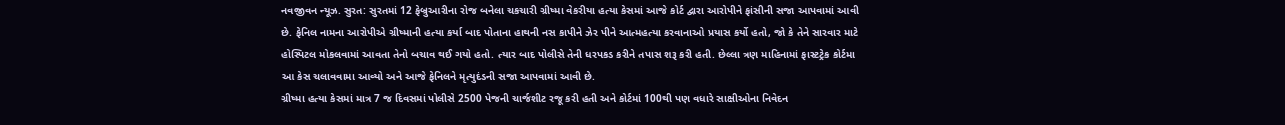નવજીવન ન્યૂઝ. સુરત: સુરતમાં 12 ફેબ્રુઆરીના રોજ બનેલા ચકચારી ગ્રીષ્મા વેકરીયા હત્યા કેસમાં આજે કોર્ટ દ્વારા આરોપીને ફાંસીની સજા આપવામાં આવી છે. ફેનિલ નામના આરોપીએ ગ્રીષ્માની હત્યા કર્યા બાદ પોતાના હાથની નસ કાપીને ઝેર પીને આત્મહત્યા કરવાનાઓ પ્રયાસ કર્યો હતો, જો કે તેને સારવાર માટે હોસ્પિટલ મોકલવામાં આવતા તેનો બચાવ થઈ ગયો હતો. ત્યાર બાદ પોલીસે તેની ધરપકડ કરીને તપાસ શરૂ કરી હતી. છેલ્લા ત્રણ માહિનામાં ફાસ્ટટ્રેક કોર્ટમા આ કેસ ચલાવવામા આવ્યો અને આજે ફેનિલને મૃત્યુદંડની સજા આપવામાં આવી છે.
ગ્રીષ્મા હત્યા કેસમાં માત્ર 7 જ દિવસમાં પોલીસે 2500 પેજની ચાર્જશીટ રજૂ કરી હતી અને કોર્ટમાં 100થી પણ વધારે સાક્ષીઓના નિવેદન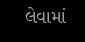લેવામાં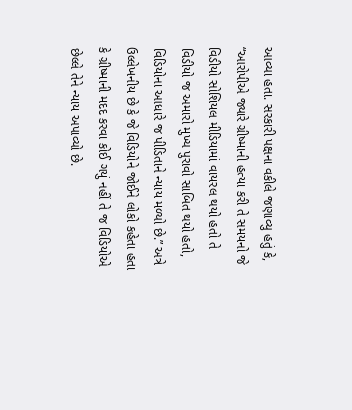આવ્યા હતા. સરકારી પક્ષના વકીલે જણાવ્યુ હતું કે, “આરોપીએ જ્યારે ગ્રીષ્માની હત્યા કરી તે સમયનો જે વિડીયો સોશિયલ મીડિયામાં વાયરલ થયો હતો તે વિડીયો જ અમારો મુખ્ય પુરાવો સાબિત થયો હતો, વિડિયોના આધારે જ પીડિતાને ન્યાય મળ્યો છે.” અત્રે ઉલ્લેખનીય છે કે જે વિડિયોને જોઈને લોકો કહેતા હતા કે ગ્રીષ્માની મદદ કરવા કોઈ ગયું નહીં તે જ વિડિયોએ છેલ્લે તેને ન્યાય અપાવ્યો છે.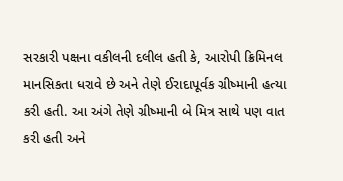સરકારી પક્ષના વકીલની દલીલ હતી કે, આરોપી ક્રિમિનલ માનસિકતા ધરાવે છે અને તેણે ઈરાદાપૂર્વક ગ્રીષ્માની હત્યા કરી હતી. આ અંગે તેણે ગ્રીષ્માની બે મિત્ર સાથે પણ વાત કરી હતી અને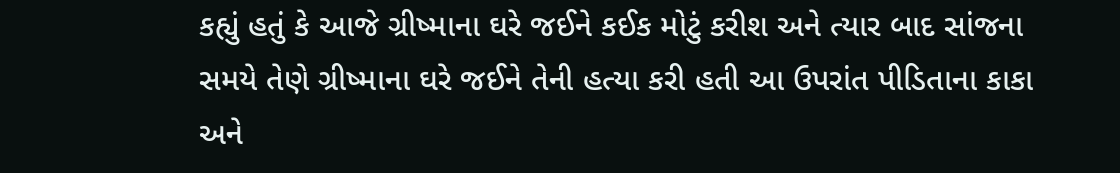કહ્યું હતું કે આજે ગ્રીષ્માના ઘરે જઈને કઈક મોટું કરીશ અને ત્યાર બાદ સાંજના સમયે તેણે ગ્રીષ્માના ઘરે જઈને તેની હત્યા કરી હતી આ ઉપરાંત પીડિતાના કાકા અને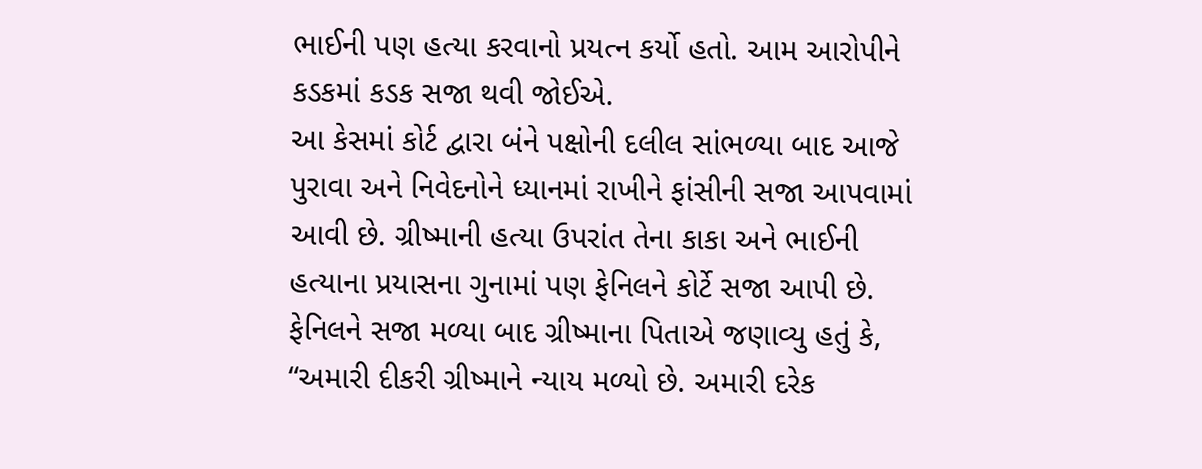ભાઈની પણ હત્યા કરવાનો પ્રયત્ન કર્યો હતો. આમ આરોપીને કડકમાં કડક સજા થવી જોઈએ.
આ કેસમાં કોર્ટ દ્વારા બંને પક્ષોની દલીલ સાંભળ્યા બાદ આજે પુરાવા અને નિવેદનોને ધ્યાનમાં રાખીને ફાંસીની સજા આપવામાં આવી છે. ગ્રીષ્માની હત્યા ઉપરાંત તેના કાકા અને ભાઈની હત્યાના પ્રયાસના ગુનામાં પણ ફેનિલને કોર્ટે સજા આપી છે. ફેનિલને સજા મળ્યા બાદ ગ્રીષ્માના પિતાએ જણાવ્યુ હતું કે, “અમારી દીકરી ગ્રીષ્માને ન્યાય મળ્યો છે. અમારી દરેક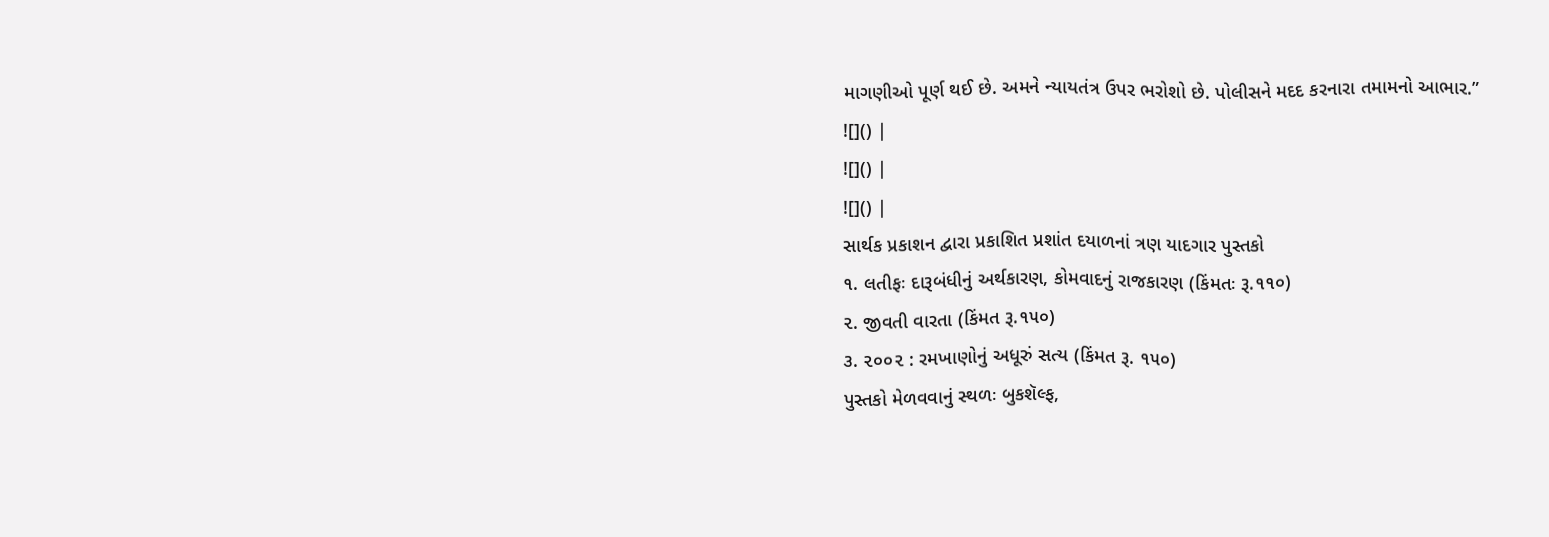માગણીઓ પૂર્ણ થઈ છે. અમને ન્યાયતંત્ર ઉપર ભરોશો છે. પોલીસને મદદ કરનારા તમામનો આભાર.”
![]() |
![]() |
![]() |
સાર્થક પ્રકાશન દ્વારા પ્રકાશિત પ્રશાંત દયાળનાં ત્રણ યાદગાર પુસ્તકો
૧. લતીફઃ દારૂબંધીનું અર્થકારણ, કોમવાદનું રાજકારણ (કિંમતઃ રૂ.૧૧૦)
૨. જીવતી વારતા (કિંમત રૂ.૧૫૦)
૩. ૨૦૦૨ : રમખાણોનું અધૂરું સત્ય (કિંમત રૂ. ૧૫૦)
પુસ્તકો મેળવવાનું સ્થળઃ બુકશૅલ્ફ,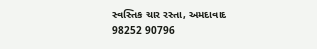સ્વસ્તિક ચાર રસ્તા, અમદાવાદ
98252 90796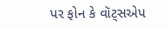પર ફોન કે વૉટ્સએપ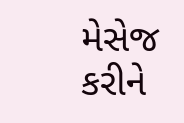મેસેજ કરીને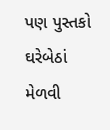પણ પુસ્તકો ઘરેબેઠાં મેળવી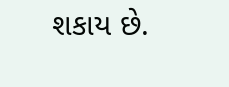શકાય છે.